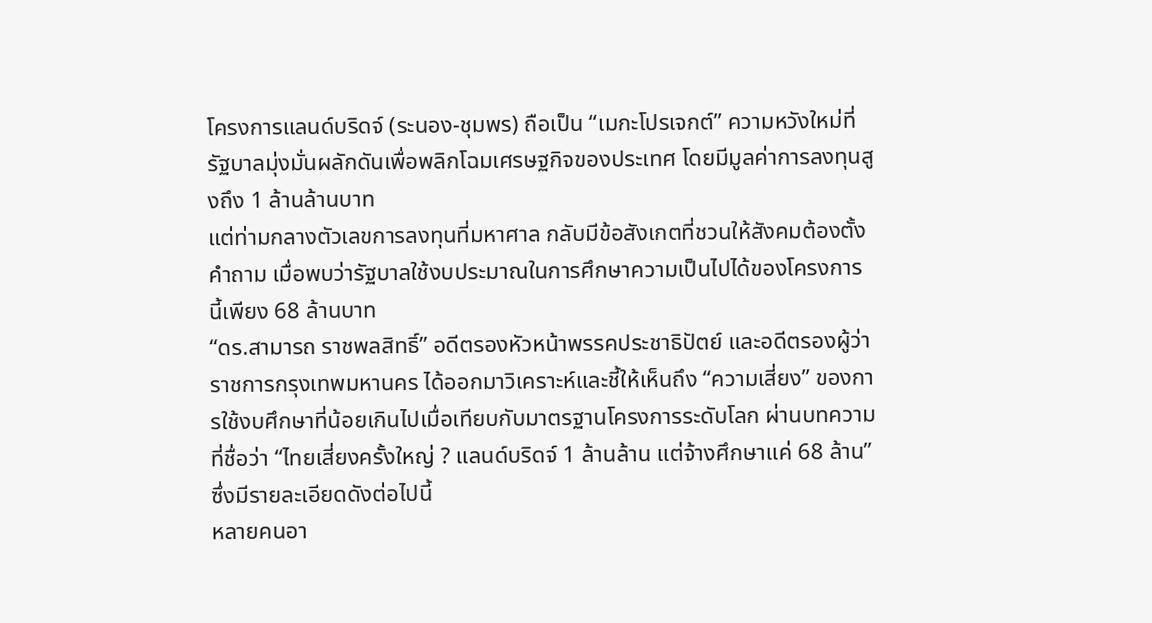โครงการแลนด์บริดจ์ (ระนอง-ชุมพร) ถือเป็น “เมกะโปรเจกต์” ความหวังใหม่ที่รัฐบาลมุ่งมั่นผลักดันเพื่อพลิกโฉมเศรษฐกิจของประเทศ โดยมีมูลค่าการลงทุนสูงถึง 1 ล้านล้านบาท
แต่ท่ามกลางตัวเลขการลงทุนที่มหาศาล กลับมีข้อสังเกตที่ชวนให้สังคมต้องตั้งคำถาม เมื่อพบว่ารัฐบาลใช้งบประมาณในการศึกษาความเป็นไปได้ของโครงการนี้เพียง 68 ล้านบาท
“ดร.สามารถ ราชพลสิทธิ์” อดีตรองหัวหน้าพรรคประชาธิปัตย์ และอดีตรองผู้ว่าราชการกรุงเทพมหานคร ได้ออกมาวิเคราะห์และชี้ให้เห็นถึง “ความเสี่ยง” ของการใช้งบศึกษาที่น้อยเกินไปเมื่อเทียบกับมาตรฐานโครงการระดับโลก ผ่านบทความที่ชื่อว่า “ไทยเสี่ยงครั้งใหญ่ ? แลนด์บริดจ์ 1 ล้านล้าน แต่จ้างศึกษาแค่ 68 ล้าน” ซึ่งมีรายละเอียดดังต่อไปนี้
หลายคนอา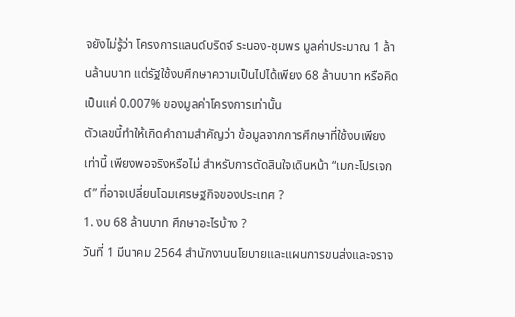จยังไม่รู้ว่า โครงการแลนด์บริดจ์ ระนอง-ชุมพร มูลค่าประมาณ 1 ล้านล้านบาท แต่รัฐใช้งบศึกษาความเป็นไปได้เพียง 68 ล้านบาท หรือคิดเป็นแค่ 0.007% ของมูลค่าโครงการเท่านั้น
ตัวเลขนี้ทำให้เกิดคำถามสำคัญว่า ข้อมูลจากการศึกษาที่ใช้งบเพียงเท่านี้ เพียงพอจริงหรือไม่ สำหรับการตัดสินใจเดินหน้า “เมกะโปรเจกต์” ที่อาจเปลี่ยนโฉมเศรษฐกิจของประเทศ ?
1. งบ 68 ล้านบาท ศึกษาอะไรบ้าง ?
วันที่ 1 มีนาคม 2564 สำนักงานนโยบายและแผนการขนส่งและจราจ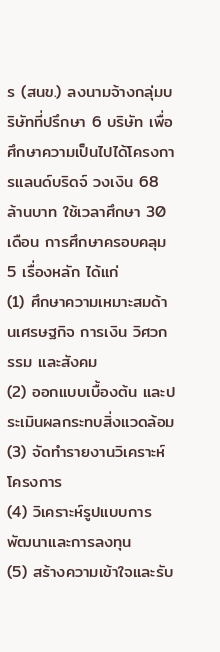ร (สนข.) ลงนามจ้างกลุ่มบริษัทที่ปรึกษา 6 บริษัท เพื่อศึกษาความเป็นไปได้โครงการแลนด์บริดจ์ วงเงิน 68 ล้านบาท ใช้เวลาศึกษา 30 เดือน การศึกษาครอบคลุม 5 เรื่องหลัก ได้แก่
(1) ศึกษาความเหมาะสมด้านเศรษฐกิจ การเงิน วิศวกรรม และสังคม
(2) ออกแบบเบื้องต้น และประเมินผลกระทบสิ่งแวดล้อม
(3) จัดทำรายงานวิเคราะห์โครงการ
(4) วิเคราะห์รูปแบบการพัฒนาและการลงทุน
(5) สร้างความเข้าใจและรับ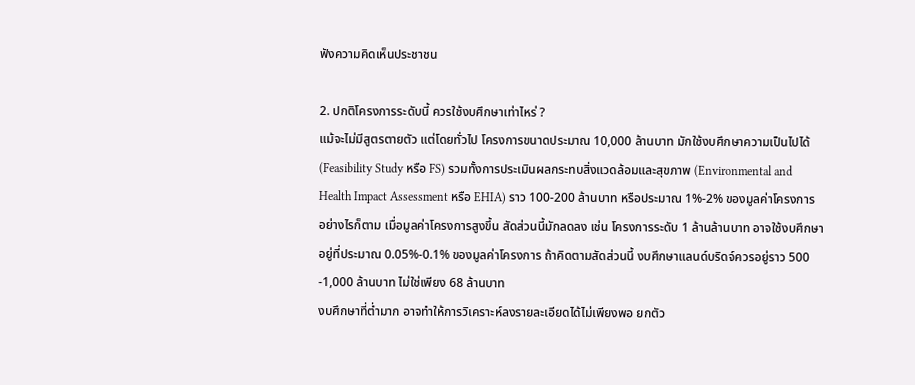ฟังความคิดเห็นประชาชน

2. ปกติโครงการระดับนี้ ควรใช้งบศึกษาเท่าไหร่ ?
แม้จะไม่มีสูตรตายตัว แต่โดยทั่วไป โครงการขนาดประมาณ 10,000 ล้านบาท มักใช้งบศึกษาความเป็นไปได้ (Feasibility Study หรือ FS) รวมทั้งการประเมินผลกระทบสิ่งแวดล้อมและสุขภาพ (Environmental and Health Impact Assessment หรือ EHIA) ราว 100-200 ล้านบาท หรือประมาณ 1%-2% ของมูลค่าโครงการ
อย่างไรก็ตาม เมื่อมูลค่าโครงการสูงขึ้น สัดส่วนนี้มักลดลง เช่น โครงการระดับ 1 ล้านล้านบาท อาจใช้งบศึกษาอยู่ที่ประมาณ 0.05%-0.1% ของมูลค่าโครงการ ถ้าคิดตามสัดส่วนนี้ งบศึกษาแลนด์บริดจ์ควรอยู่ราว 500 -1,000 ล้านบาท ไม่ใช่เพียง 68 ล้านบาท
งบศึกษาที่ต่ำมาก อาจทำให้การวิเคราะห์ลงรายละเอียดได้ไม่เพียงพอ ยกตัว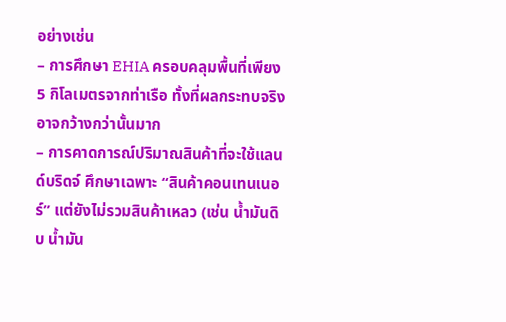อย่างเช่น
– การศึกษา EHIA ครอบคลุมพื้นที่เพียง 5 กิโลเมตรจากท่าเรือ ทั้งที่ผลกระทบจริงอาจกว้างกว่านั้นมาก
– การคาดการณ์ปริมาณสินค้าที่จะใช้แลนด์บริดจ์ ศึกษาเฉพาะ “สินค้าคอนเทนเนอร์” แต่ยังไม่รวมสินค้าเหลว (เช่น น้ำมันดิบ น้ำมัน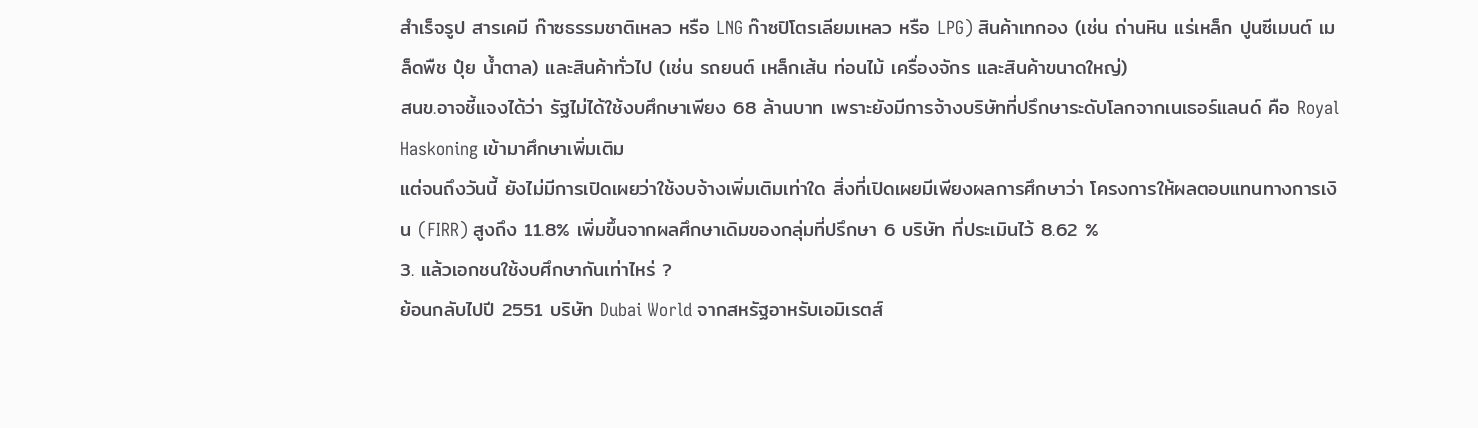สำเร็จรูป สารเคมี ก๊าซธรรมชาติเหลว หรือ LNG ก๊าซปิโตรเลียมเหลว หรือ LPG) สินค้าเทกอง (เช่น ถ่านหิน แร่เหล็ก ปูนซีเมนต์ เมล็ดพืช ปุ๋ย น้ำตาล) และสินค้าทั่วไป (เช่น รถยนต์ เหล็กเส้น ท่อนไม้ เครื่องจักร และสินค้าขนาดใหญ่)
สนข.อาจชี้แจงได้ว่า รัฐไม่ได้ใช้งบศึกษาเพียง 68 ล้านบาท เพราะยังมีการจ้างบริษัทที่ปรึกษาระดับโลกจากเนเธอร์แลนด์ คือ Royal Haskoning เข้ามาศึกษาเพิ่มเติม
แต่จนถึงวันนี้ ยังไม่มีการเปิดเผยว่าใช้งบจ้างเพิ่มเติมเท่าใด สิ่งที่เปิดเผยมีเพียงผลการศึกษาว่า โครงการให้ผลตอบแทนทางการเงิน (FIRR) สูงถึง 11.8% เพิ่มขึ้นจากผลศึกษาเดิมของกลุ่มที่ปรึกษา 6 บริษัท ที่ประเมินไว้ 8.62 %
3. แล้วเอกชนใช้งบศึกษากันเท่าไหร่ ?
ย้อนกลับไปปี 2551 บริษัท Dubai World จากสหรัฐอาหรับเอมิเรตส์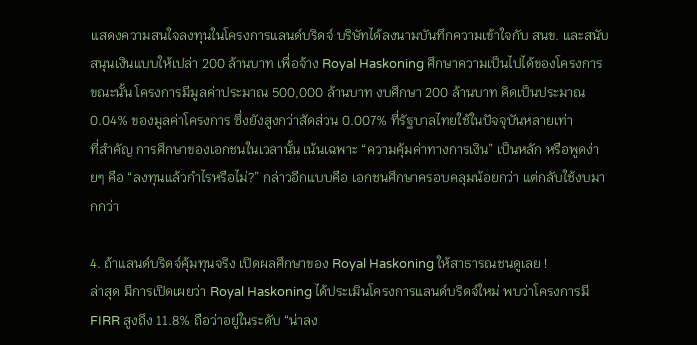แสดงความสนใจลงทุนในโครงการแลนด์บริดจ์ บริษัทได้ลงนามบันทึกความเข้าใจกับ สนข. และสนับสนุนเงินแบบให้เปล่า 200 ล้านบาท เพื่อจ้าง Royal Haskoning ศึกษาความเป็นไปได้ของโครงการ
ขณะนั้น โครงการมีมูลค่าประมาณ 500,000 ล้านบาท งบศึกษา 200 ล้านบาท คิดเป็นประมาณ 0.04% ของมูลค่าโครงการ ซึ่งยังสูงกว่าสัดส่วน 0.007% ที่รัฐบาลไทยใช้ในปัจจุบันหลายเท่า
ที่สำคัญ การศึกษาของเอกชนในเวลานั้น เน้นเฉพาะ “ความคุ้มค่าทางการเงิน” เป็นหลัก หรือพูดง่ายๆ คือ “ลงทุนแล้วกำไรหรือไม่?” กล่าวอีกแบบคือ เอกชนศึกษาครอบคลุมน้อยกว่า แต่กลับใช้งบมากกว่า

4. ถ้าแลนด์บริดจ์คุ้มทุนจริง เปิดผลศึกษาของ Royal Haskoning ให้สาธารณชนดูเลย !
ล่าสุด มีการเปิดเผยว่า Royal Haskoning ได้ประเมินโครงการแลนด์บริดจ์ใหม่ พบว่าโครงการมี FIRR สูงถึง 11.8% ถือว่าอยู่ในระดับ “น่าลง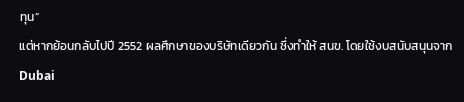ทุน”
แต่หากย้อนกลับไปปี 2552 ผลศึกษาของบริษัทเดียวกัน ซึ่งทำให้ สนข. โดยใช้งบสนับสนุนจาก Dubai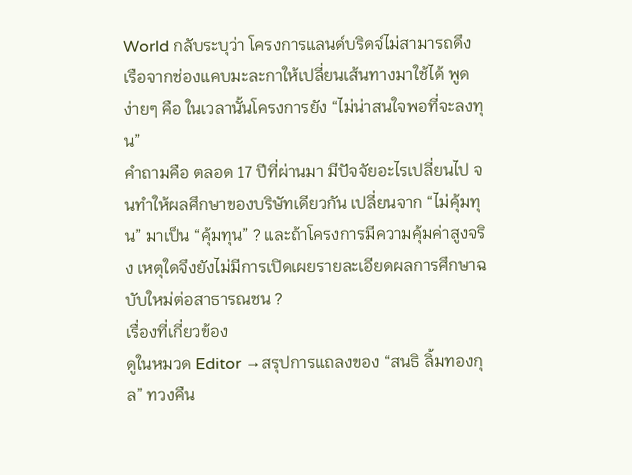World กลับระบุว่า โครงการแลนด์บริดจ์ไม่สามารถดึงเรือจากช่องแคบมะละกาให้เปลี่ยนเส้นทางมาใช้ได้ พูดง่ายๆ คือ ในเวลานั้นโครงการยัง “ไม่น่าสนใจพอที่จะลงทุน”
คำถามคือ ตลอด 17 ปีที่ผ่านมา มีปัจจัยอะไรเปลี่ยนไป จนทำให้ผลศึกษาของบริษัทเดียวกัน เปลี่ยนจาก “ไม่คุ้มทุน” มาเป็น “คุ้มทุน” ? และถ้าโครงการมีความคุ้มค่าสูงจริง เหตุใดจึงยังไม่มีการเปิดเผยรายละเอียดผลการศึกษาฉบับใหม่ต่อสาธารณชน ?
เรื่องที่เกี่ยวข้อง
ดูในหมวด Editor →สรุปการแถลงของ “สนธิ ลิ้มทองกุล” ทวงคืน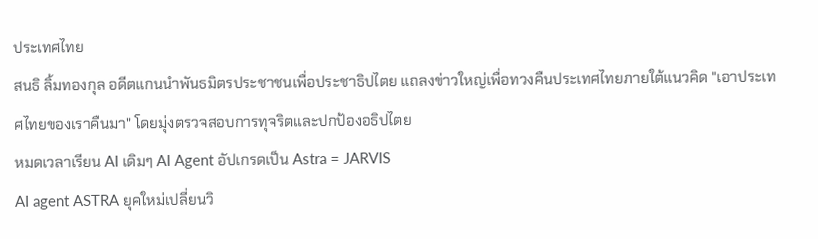ประเทศไทย
สนธิ ลิ้มทองกุล อดีตแกนนำพันธมิตรประชาชนเพื่อประชาธิปไตย แถลงข่าวใหญ่เพื่อทวงคืนประเทศไทยภายใต้แนวคิด "เอาประเทศไทยของเราคืนมา" โดยมุ่งตรวจสอบการทุจริตและปกป้องอธิปไตย
หมดเวลาเรียน AI เดิมๆ AI Agent อัปเกรดเป็น Astra = JARVIS
AI agent ASTRA ยุคใหม่เปลี่ยนวิ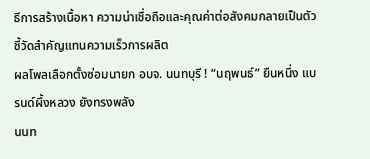ธีการสร้างเนื้อหา ความน่าเชื่อถือและคุณค่าต่อสังคมกลายเป็นตัวชี้วัดสำคัญแทนความเร็วการผลิต
ผลโพลเลือกตั้งซ่อมนายก อบจ. นนทบุรี ! “นฤพนธ์” ยืนหนึ่ง แบรนด์ผึ้งหลวง ยังทรงพลัง
นนท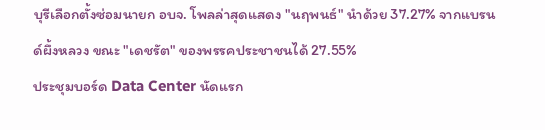บุรีเลือกตั้งซ่อมนายก อบจ. โพลล่าสุดแสดง "นฤพนธ์" นำด้วย 37.27% จากแบรนด์ผึ้งหลวง ขณะ "เดชรัต" ของพรรคประชาชนได้ 27.55%
ประชุมบอร์ด Data Center นัดแรก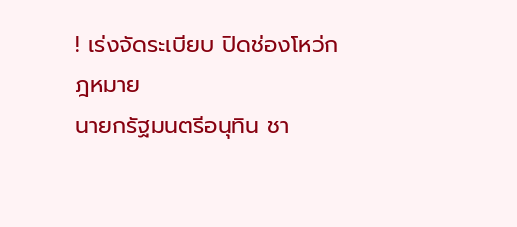! เร่งจัดระเบียบ ปิดช่องโหว่กฎหมาย
นายกรัฐมนตรีอนุทิน ชา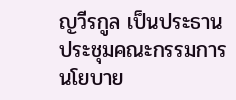ญวีรกูล เป็นประธานประชุมคณะกรรมการนโยบาย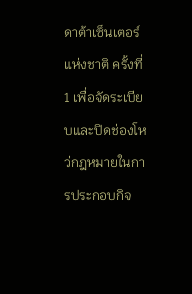ดาต้าเซ็นเตอร์แห่งชาติ ครั้งที่ 1 เพื่อจัดระเบียบและปิดช่องโหว่กฎหมายในการประกอบกิจ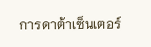การดาต้าเซ็นเตอร์